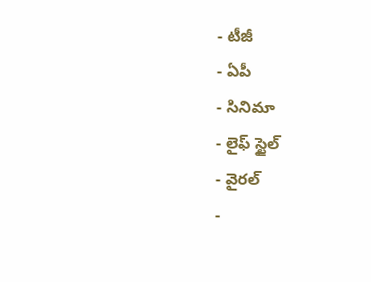- టీజీ
- ఏపీ
- సినిమా
- లైఫ్ స్టైల్
- వైరల్
-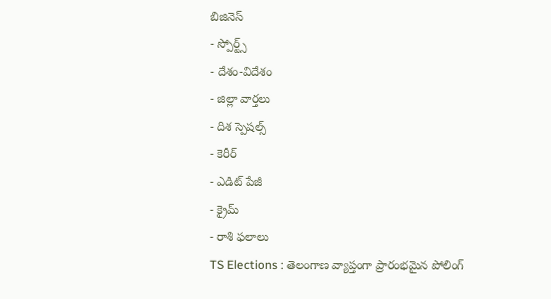బిజినెస్
- స్పోర్ట్స్
- దేశం-విదేశం
- జిల్లా వార్తలు
- దిశ స్పెషల్స్
- కెరీర్
- ఎడిట్ పేజీ
- క్రైమ్
- రాశి ఫలాలు
TS Elections : తెలంగాణ వ్యాప్తంగా ప్రారంభమైన పోలింగ్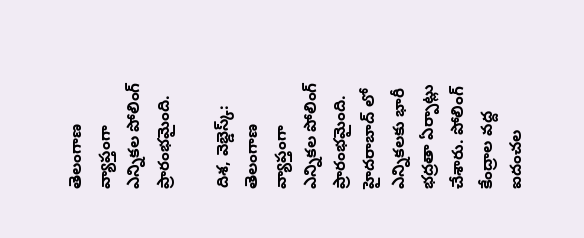తెలంగాణ వ్యాప్తంగా ఎన్నికల పోలింగ్ ప్రారంభమైంది.

దిశ, వెబ్డెస్క్: తెలంగాణ వ్యాప్తంగా ఎన్నికల పోలింగ్ ప్రారంభమైంది. హైదరాబాద్ లో ఎన్నికలకు భారీ భద్రతా ఏర్పాట్లు చేశారు. పోలింగ్ కేంద్రాల వద్ద ఐదంచల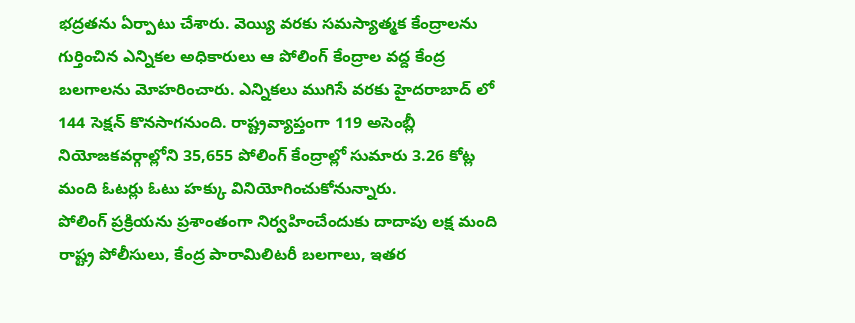భద్రతను ఏర్పాటు చేశారు. వెయ్యి వరకు సమస్యాత్మక కేంద్రాలను గుర్తించిన ఎన్నికల అధికారులు ఆ పోలింగ్ కేంద్రాల వద్ద కేంద్ర బలగాలను మోహరించారు. ఎన్నికలు ముగిసే వరకు హైదరాబాద్ లో 144 సెక్షన్ కొనసాగనుంది. రాష్ట్రవ్యాప్తంగా 119 అసెంబ్లీ నియోజకవర్గాల్లోని 35,655 పోలింగ్ కేంద్రాల్లో సుమారు 3.26 కోట్ల మంది ఓటర్లు ఓటు హక్కు వినియోగించుకోనున్నారు.
పోలింగ్ ప్రక్రియను ప్రశాంతంగా నిర్వహించేందుకు దాదాపు లక్ష మంది రాష్ట్ర పోలీసులు, కేంద్ర పారామిలిటరీ బలగాలు, ఇతర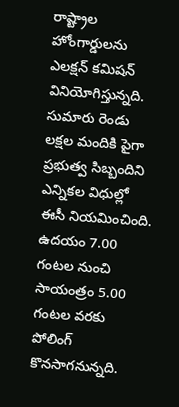రాష్ట్రాల హోంగార్డులను ఎలక్షన్ కమిషన్ వినియోగిస్తున్నది. సుమారు రెండు లక్షల మందికి పైగా ప్రభుత్వ సిబ్బందిని ఎన్నికల విధుల్లో ఈసీ నియమించింది. ఉదయం 7.00 గంటల నుంచి సాయంత్రం 5.00 గంటల వరకు పోలింగ్ కొనసాగనున్నది.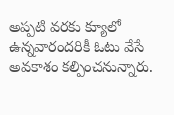అప్పటి వరకు క్యూలో ఉన్నవారందరికీ ఓటు వేసే అవకాశం కల్పించనున్నారు.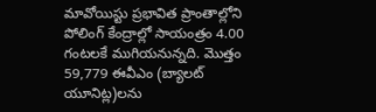మావోయిస్టు ప్రభావిత ప్రాంతాల్లోని పోలింగ్ కేంద్రాల్లో సాయంత్రం 4.00 గంటలకే ముగియనున్నది. మొత్తం 59,779 ఈవీఎం (బ్యాలట్ యూనిట్ల)లను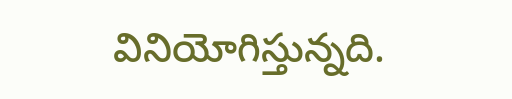వినియోగిస్తున్నది.